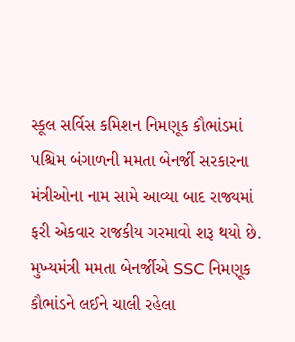સ્કૂલ સર્વિસ કમિશન નિમણૂક કૌભાંડમાં પશ્ચિમ બંગાળની મમતા બેનર્જી સરકારના મંત્રીઓના નામ સામે આવ્યા બાદ રાજ્યમાં ફરી એકવાર રાજકીય ગરમાવો શરૂ થયો છે. મુખ્યમંત્રી મમતા બેનર્જીએ SSC નિમણૂક કૌભાંડને લઈને ચાલી રહેલા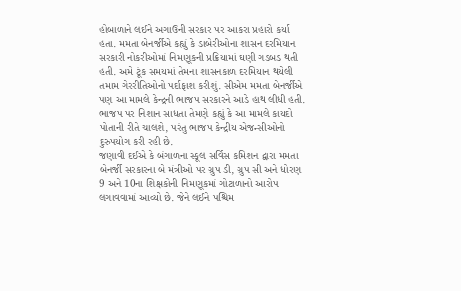હોબાળાને લઈને અગાઉની સરકાર પર આકરા પ્રહારો કર્યા હતા. મમતા બેનર્જીએ કહ્યું કે ડાબેરીઓના શાસન દરમિયાન સરકારી નોકરીઓમાં નિમણૂકની પ્રક્રિયામાં ઘણી ગડબડ થતી હતી. અમે ટૂંક સમયમાં તેમના શાસનકાળ દરમિયાન થયેલી તમામ ગેરરીતિઓનો પર્દાફાશ કરીશું. સીએમ મમતા બેનર્જીએ પણ આ મામલે કેન્દ્રની ભાજપ સરકારને આડે હાથ લીધી હતી. ભાજપ પર નિશાન સાધતા તેમણે કહ્યું કે આ મામલે કાયદો પોતાની રીતે ચાલશે, પરંતુ ભાજપ કેન્દ્રીય એજન્સીઓનો દુરુપયોગ કરી રહી છે.
જણાવી દઈએ કે બંગાળના સ્કૂલ સર્વિસ કમિશન દ્વારા મમતા બેનર્જી સરકારના બે મંત્રીઓ પર ગ્રુપ ડી, ગ્રુપ સી અને ધોરણ 9 અને 10ના શિક્ષકોની નિમણૂકમાં ગોટાળાનો આરોપ લગાવવામાં આવ્યો છે. જેને લઈને પશ્ચિમ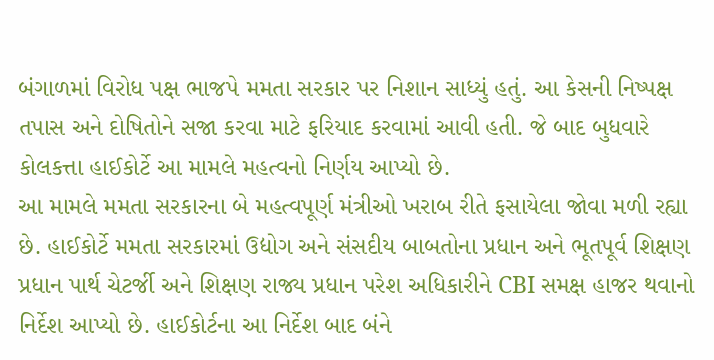બંગાળમાં વિરોધ પક્ષ ભાજપે મમતા સરકાર પર નિશાન સાધ્યું હતું. આ કેસની નિષ્પક્ષ તપાસ અને દોષિતોને સજા કરવા માટે ફરિયાદ કરવામાં આવી હતી. જે બાદ બુધવારે કોલકત્તા હાઈકોર્ટે આ મામલે મહત્વનો નિર્ણય આપ્યો છે.
આ મામલે મમતા સરકારના બે મહત્વપૂર્ણ મંત્રીઓ ખરાબ રીતે ફસાયેલા જોવા મળી રહ્યા છે. હાઈકોર્ટે મમતા સરકારમાં ઉદ્યોગ અને સંસદીય બાબતોના પ્રધાન અને ભૂતપૂર્વ શિક્ષણ પ્રધાન પાર્થ ચેટર્જી અને શિક્ષણ રાજ્ય પ્રધાન પરેશ અધિકારીને CBI સમક્ષ હાજર થવાનો નિર્દેશ આપ્યો છે. હાઈકોર્ટના આ નિર્દેશ બાદ બંને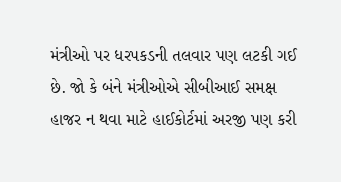મંત્રીઓ પર ધરપકડની તલવાર પણ લટકી ગઈ છે. જો કે બંને મંત્રીઓએ સીબીઆઈ સમક્ષ હાજર ન થવા માટે હાઈકોર્ટમાં અરજી પણ કરી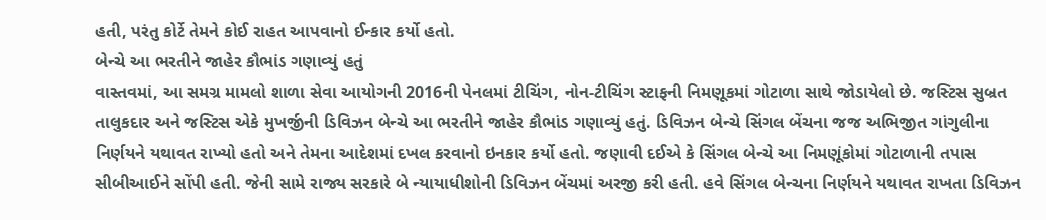હતી, પરંતુ કોર્ટે તેમને કોઈ રાહત આપવાનો ઈન્કાર કર્યો હતો.
બેન્ચે આ ભરતીને જાહેર કૌભાંડ ગણાવ્યું હતું
વાસ્તવમાં, આ સમગ્ર મામલો શાળા સેવા આયોગની 2016ની પેનલમાં ટીચિંગ, નોન-ટીચિંગ સ્ટાફની નિમણૂકમાં ગોટાળા સાથે જોડાયેલો છે. જસ્ટિસ સુબ્રત તાલુકદાર અને જસ્ટિસ એકે મુખર્જીની ડિવિઝન બેન્ચે આ ભરતીને જાહેર કૌભાંડ ગણાવ્યું હતું. ડિવિઝન બેન્ચે સિંગલ બેંચના જજ અભિજીત ગાંગુલીના નિર્ણયને યથાવત રાખ્યો હતો અને તેમના આદેશમાં દખલ કરવાનો ઇનકાર કર્યો હતો. જણાવી દઈએ કે સિંગલ બેન્ચે આ નિમણૂંકોમાં ગોટાળાની તપાસ સીબીઆઈને સોંપી હતી. જેની સામે રાજ્ય સરકારે બે ન્યાયાધીશોની ડિવિઝન બેંચમાં અરજી કરી હતી. હવે સિંગલ બેન્ચના નિર્ણયને યથાવત રાખતા ડિવિઝન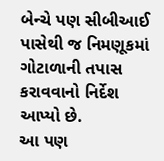બેન્ચે પણ સીબીઆઈ પાસેથી જ નિમણૂકમાં ગોટાળાની તપાસ કરાવવાનો નિર્દેશ આપ્યો છે.
આ પણ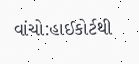વાંચો:હાઈકોર્ટથી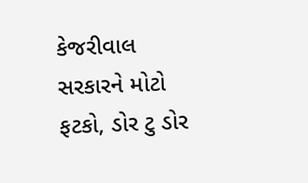કેજરીવાલ સરકારને મોટો ફટકો, ડોર ટુ ડોર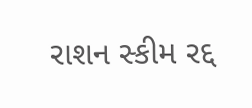રાશન સ્કીમ રદ્દ